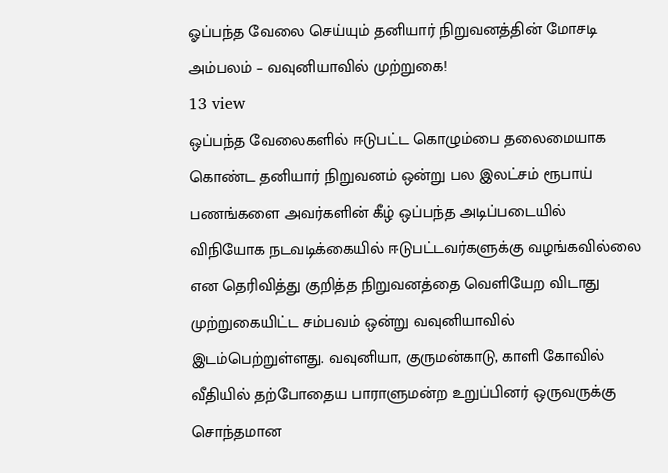ஓப்பந்த வேலை செய்யும் தனியார் நிறுவனத்தின் மோசடி அம்பலம் – வவுனியாவில் முற்றுகை!
13 view
ஒப்பந்த வேலைகளில் ஈடுபட்ட கொழும்பை தலைமையாக கொண்ட தனியார் நிறுவனம் ஒன்று பல இலட்சம் ரூபாய் பணங்களை அவர்களின் கீழ் ஒப்பந்த அடிப்படையில் விநியோக நடவடிக்கையில் ஈடுபட்டவர்களுக்கு வழங்கவில்லை என தெரிவித்து குறித்த நிறுவனத்தை வெளியேற விடாது முற்றுகையிட்ட சம்பவம் ஒன்று வவுனியாவில் இடம்பெற்றுள்ளது. வவுனியா, குருமன்காடு, காளி கோவில் வீதியில் தற்போதைய பாராளுமன்ற உறுப்பினர் ஒருவருக்கு சொந்தமான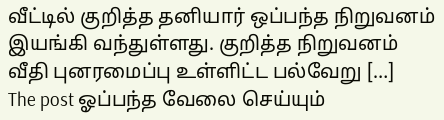வீட்டில் குறித்த தனியார் ஒப்பந்த நிறுவனம் இயங்கி வந்துள்ளது. குறித்த நிறுவனம் வீதி புனரமைப்பு உள்ளிட்ட பல்வேறு […]
The post ஓப்பந்த வேலை செய்யும்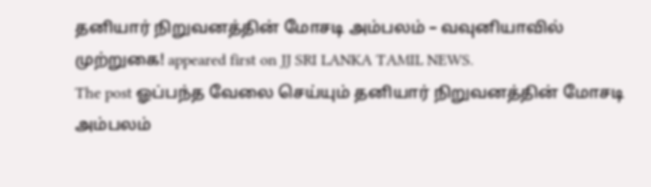தனியார் நிறுவனத்தின் மோசடி அம்பலம் – வவுனியாவில் முற்றுகை! appeared first on JJ SRI LANKA TAMIL NEWS.
The post ஓப்பந்த வேலை செய்யும் தனியார் நிறுவனத்தின் மோசடி அம்பலம்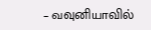– வவுனியாவில்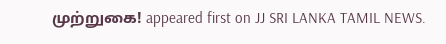முற்றுகை! appeared first on JJ SRI LANKA TAMIL NEWS.